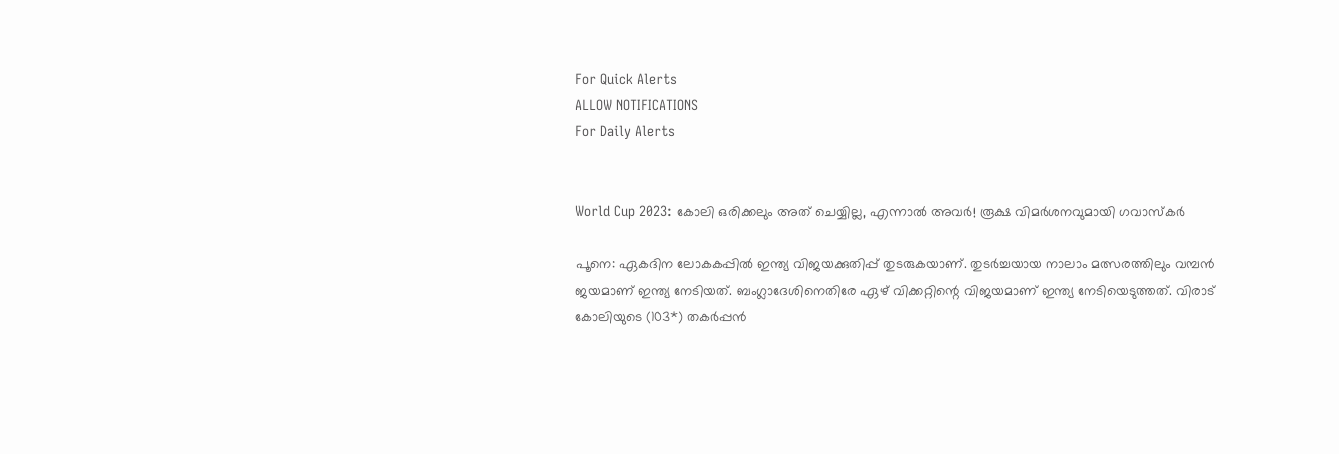For Quick Alerts
ALLOW NOTIFICATIONS
For Daily Alerts


World Cup 2023: കോലി ഒരിക്കലും അത് ചെയ്യില്ല, എന്നാല്‍ അവര്‍! രൂക്ഷ വിമര്‍ശനവുമായി ഗവാസ്‌കര്‍

പൂനെ: ഏകദിന ലോകകപ്പില്‍ ഇന്ത്യ വിജയക്കുതിപ്പ് തുടരുകയാണ്. തുടര്‍ച്ചയായ നാലാം മത്സരത്തിലും വമ്പന്‍ ജയമാണ് ഇന്ത്യ നേടിയത്. ബംഗ്ലാദേശിനെതിരേ ഏഴ് വിക്കറ്റിന്റെ വിജയമാണ് ഇന്ത്യ നേടിയെടുത്തത്. വിരാട് കോലിയുടെ (103*) തകര്‍പ്പന്‍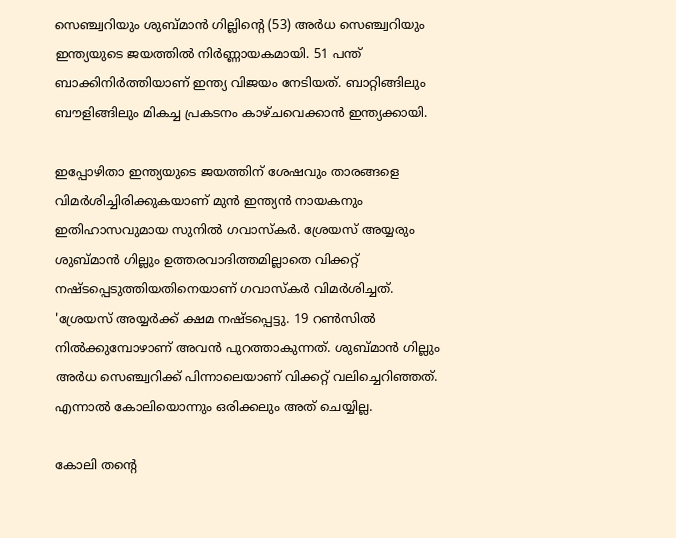സെഞ്ച്വറിയും ശുബ്മാന്‍ ഗില്ലിന്റെ (53) അര്‍ധ സെഞ്ച്വറിയും ഇന്ത്യയുടെ ജയത്തില്‍ നിര്‍ണ്ണായകമായി. 51 പന്ത് ബാക്കിനിര്‍ത്തിയാണ് ഇന്ത്യ വിജയം നേടിയത്. ബാറ്റിങ്ങിലും ബൗളിങ്ങിലും മികച്ച പ്രകടനം കാഴ്ചവെക്കാന്‍ ഇന്ത്യക്കായി.

ഇപ്പോഴിതാ ഇന്ത്യയുടെ ജയത്തിന് ശേഷവും താരങ്ങളെ വിമര്‍ശിച്ചിരിക്കുകയാണ് മുന്‍ ഇന്ത്യന്‍ നായകനും ഇതിഹാസവുമായ സുനില്‍ ഗവാസ്‌കര്‍. ശ്രേയസ് അയ്യരും ശുബ്മാന്‍ ഗില്ലും ഉത്തരവാദിത്തമില്ലാതെ വിക്കറ്റ് നഷ്ടപ്പെടുത്തിയതിനെയാണ് ഗവാസ്‌കര്‍ വിമര്‍ശിച്ചത്. 'ശ്രേയസ് അയ്യര്‍ക്ക് ക്ഷമ നഷ്ടപ്പെട്ടു. 19 റണ്‍സില്‍ നില്‍ക്കുമ്പോഴാണ് അവന്‍ പുറത്താകുന്നത്. ശുബ്മാന്‍ ഗില്ലും അര്‍ധ സെഞ്ച്വറിക്ക് പിന്നാലെയാണ് വിക്കറ്റ് വലിച്ചെറിഞ്ഞത്. എന്നാല്‍ കോലിയൊന്നും ഒരിക്കലും അത് ചെയ്യില്ല.

കോലി തന്റെ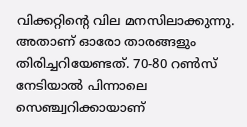വിക്കറ്റിന്റെ വില മനസിലാക്കുന്നു. അതാണ് ഓരോ താരങ്ങളും തിരിച്ചറിയേണ്ടത്. 70-80 റണ്‍സ് നേടിയാല്‍ പിന്നാലെ സെഞ്ച്വറിക്കായാണ്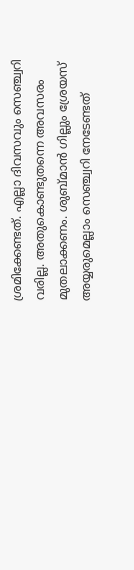ശ്രമിക്കേണ്ടത്. എല്ലാ ദിവസവും സെഞ്ച്വറി വരില്ല. അതുകൊണ്ടുതന്നെ അവസരം മുതലാക്കണം. ശുബ്മാന്‍ ഗില്ലും ശ്രേയസ് അയ്യരുമെല്ലാം സെഞ്ച്വറി നേടേണ്ടത്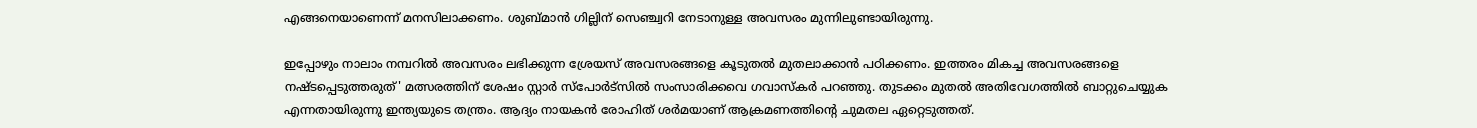എങ്ങനെയാണെന്ന് മനസിലാക്കണം. ശുബ്മാന്‍ ഗില്ലിന് സെഞ്ച്വറി നേടാനുള്ള അവസരം മുന്നിലുണ്ടായിരുന്നു.

ഇപ്പോഴും നാലാം നമ്പറില്‍ അവസരം ലഭിക്കുന്ന ശ്രേയസ് അവസരങ്ങളെ കൂടുതല്‍ മുതലാക്കാന്‍ പഠിക്കണം. ഇത്തരം മികച്ച അവസരങ്ങളെ നഷ്ടപ്പെടുത്തരുത്' മത്സരത്തിന് ശേഷം സ്റ്റാര്‍ സ്‌പോര്‍ട്‌സില്‍ സംസാരിക്കവെ ഗവാസ്‌കര്‍ പറഞ്ഞു. തുടക്കം മുതല്‍ അതിവേഗത്തില്‍ ബാറ്റുചെയ്യുക എന്നതായിരുന്നു ഇന്ത്യയുടെ തന്ത്രം. ആദ്യം നായകന്‍ രോഹിത് ശര്‍മയാണ് ആക്രമണത്തിന്റെ ചുമതല ഏറ്റെടുത്തത്.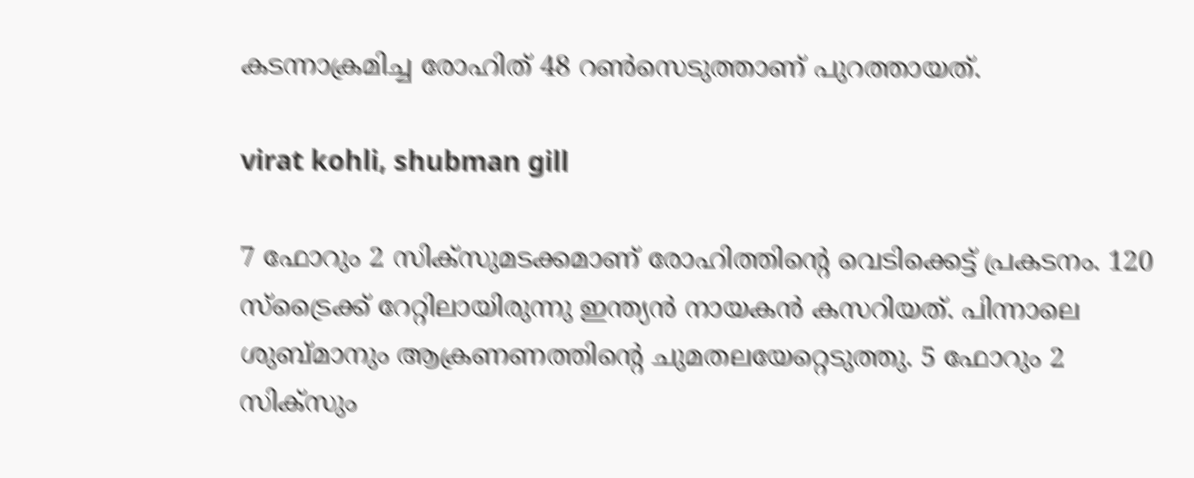കടന്നാക്രമിച്ച രോഹിത് 48 റണ്‍സെടുത്താണ് പുറത്തായത്.

virat kohli, shubman gill

7 ഫോറും 2 സിക്‌സുമടക്കമാണ് രോഹിത്തിന്റെ വെടിക്കെട്ട് പ്രകടനം. 120 സ്‌ട്രൈക്ക് റേറ്റിലായിരുന്നു ഇന്ത്യന്‍ നായകന്‍ കസറിയത്. പിന്നാലെ ശുബ്മാനും ആക്രണണത്തിന്റെ ചുമതലയേറ്റെടുത്തു. 5 ഫോറും 2 സിക്‌സും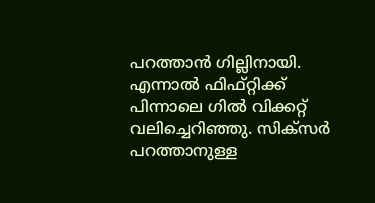പറത്താന്‍ ഗില്ലിനായി. എന്നാല്‍ ഫിഫ്റ്റിക്ക് പിന്നാലെ ഗില്‍ വിക്കറ്റ് വലിച്ചെറിഞ്ഞു. സിക്‌സര്‍ പറത്താനുള്ള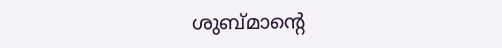ശുബ്മാന്റെ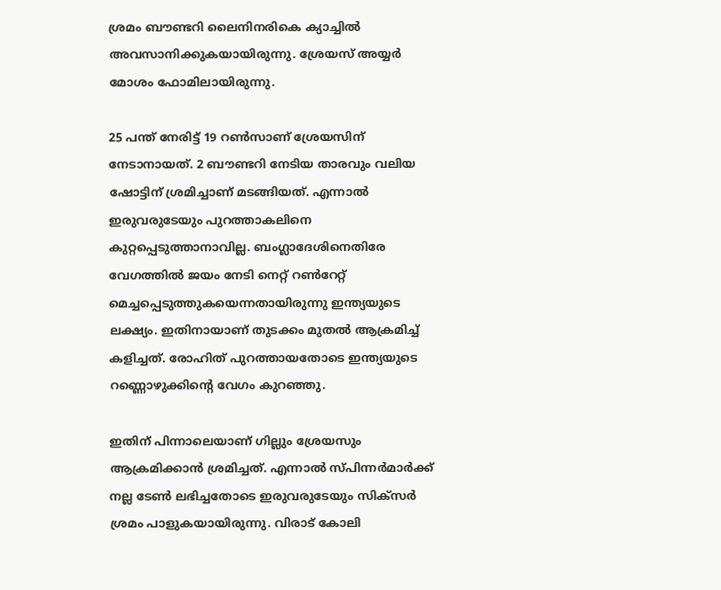ശ്രമം ബൗണ്ടറി ലൈനിനരികെ ക്യാച്ചില്‍ അവസാനിക്കുകയായിരുന്നു. ശ്രേയസ് അയ്യര്‍ മോശം ഫോമിലായിരുന്നു.

25 പന്ത് നേരിട്ട് 19 റണ്‍സാണ് ശ്രേയസിന് നേടാനായത്. 2 ബൗണ്ടറി നേടിയ താരവും വലിയ ഷോട്ടിന് ശ്രമിച്ചാണ് മടങ്ങിയത്. എന്നാല്‍ ഇരുവരുടേയും പുറത്താകലിനെ കുറ്റപ്പെടുത്താനാവില്ല. ബംഗ്ലാദേശിനെതിരേ വേഗത്തില്‍ ജയം നേടി നെറ്റ് റണ്‍റേറ്റ് മെച്ചപ്പെടുത്തുകയെന്നതായിരുന്നു ഇന്ത്യയുടെ ലക്ഷ്യം. ഇതിനായാണ് തുടക്കം മുതല്‍ ആക്രമിച്ച് കളിച്ചത്. രോഹിത് പുറത്തായതോടെ ഇന്ത്യയുടെ റണ്ണൊഴുക്കിന്റെ വേഗം കുറഞ്ഞു.

ഇതിന് പിന്നാലെയാണ് ഗില്ലും ശ്രേയസും ആക്രമിക്കാന്‍ ശ്രമിച്ചത്. എന്നാല്‍ സ്പിന്നര്‍മാര്‍ക്ക് നല്ല ടേണ്‍ ലഭിച്ചതോടെ ഇരുവരുടേയും സിക്‌സര്‍ ശ്രമം പാളുകയായിരുന്നു. വിരാട് കോലി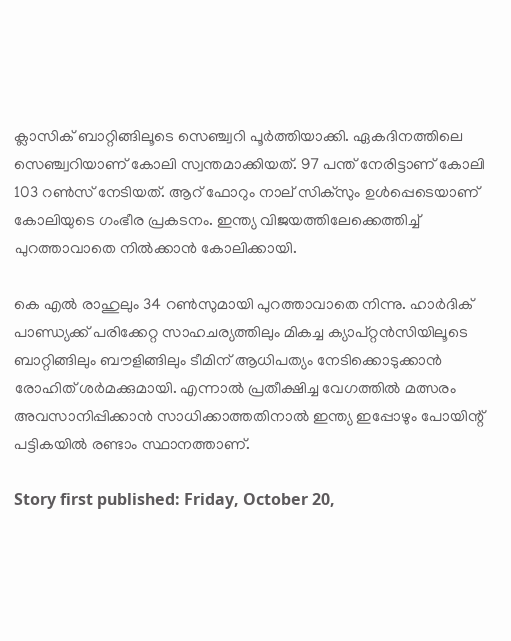ക്ലാസിക് ബാറ്റിങ്ങിലൂടെ സെഞ്ച്വറി പൂര്‍ത്തിയാക്കി. ഏകദിനത്തിലെ സെഞ്ച്വറിയാണ് കോലി സ്വന്തമാക്കിയത്. 97 പന്ത് നേരിട്ടാണ് കോലി 103 റണ്‍സ് നേടിയത്. ആറ് ഫോറും നാല് സിക്‌സും ഉള്‍പ്പെടെയാണ് കോലിയുടെ ഗംഭീര പ്രകടനം. ഇന്ത്യ വിജയത്തിലേക്കെത്തിച്ച് പുറത്താവാതെ നില്‍ക്കാന്‍ കോലിക്കായി.

കെ എല്‍ രാഹുലും 34 റണ്‍സുമായി പുറത്താവാതെ നിന്നു. ഹാര്‍ദിക് പാണ്ഡ്യക്ക് പരിക്കേറ്റ സാഹചര്യത്തിലും മികച്ച ക്യാപ്റ്റന്‍സിയിലൂടെ ബാറ്റിങ്ങിലും ബൗളിങ്ങിലും ടീമിന് ആധിപത്യം നേടിക്കൊടുക്കാന്‍ രോഹിത് ശര്‍മക്കുമായി. എന്നാല്‍ പ്രതീക്ഷിച്ച വേഗത്തില്‍ മത്സരം അവസാനിപ്പിക്കാന്‍ സാധിക്കാത്തതിനാല്‍ ഇന്ത്യ ഇപ്പോഴും പോയിന്റ് പട്ടികയില്‍ രണ്ടാം സ്ഥാനത്താണ്.

Story first published: Friday, October 20,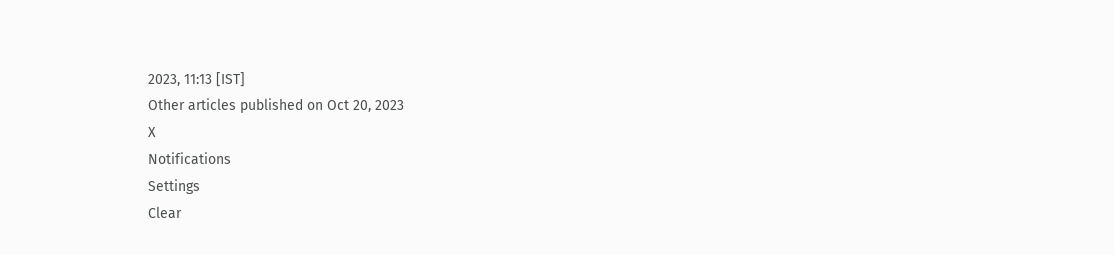2023, 11:13 [IST]
Other articles published on Oct 20, 2023
X
Notifications
Settings
Clear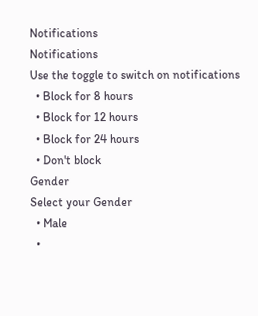Notifications
Notifications
Use the toggle to switch on notifications
  • Block for 8 hours
  • Block for 12 hours
  • Block for 24 hours
  • Don't block
Gender
Select your Gender
  • Male
  •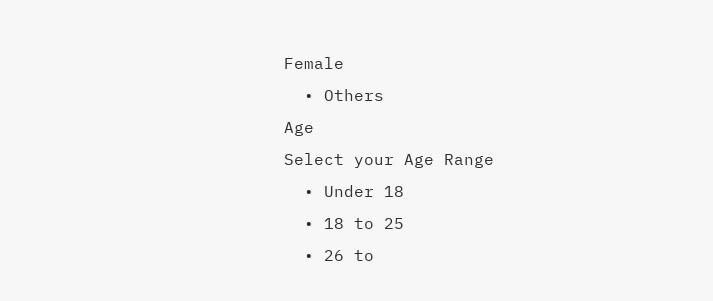Female
  • Others
Age
Select your Age Range
  • Under 18
  • 18 to 25
  • 26 to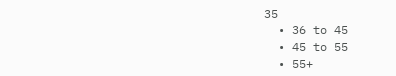35
  • 36 to 45
  • 45 to 55
  • 55+